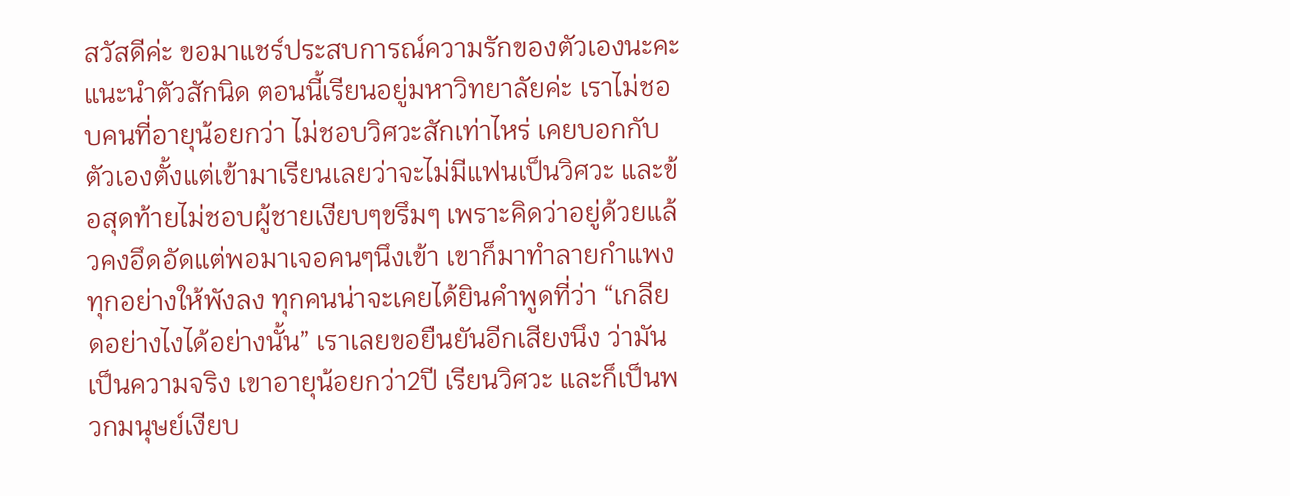สวัสดีค่ะ ขอมาแชร์ประสบการณ์ความรักของตัวเองนะคะ
แนะนำตัวสักนิด ตอนนี้เรียนอยู่มหาวิทยาลัยค่ะ เราไม่ชอบคนที่อายุน้อยกว่า ไม่ชอบวิศวะสักเท่าไหร่ เคยบอกกับตัวเองตั้งแต่เข้ามาเรียนเลยว่าจะไม่มีแฟนเป็นวิศวะ และข้อสุดท้ายไม่ชอบผู้ชายเงียบๆขรึมๆ เพราะคิดว่าอยู่ด้วยแล้วคงอึดอัดแต่พอมาเจอคนๆนึงเข้า เขาก็มาทำลายกำแพงทุกอย่างให้พังลง ทุกคนน่าจะเคยได้ยินคำพูดที่ว่า “เกลียดอย่างไงได้อย่างนั้น” เราเลยขอยืนยันอีกเสียงนึง ว่ามันเป็นความจริง เขาอายุน้อยกว่า2ปี เรียนวิศวะ และก็เป็นพวกมนุษย์เงียบ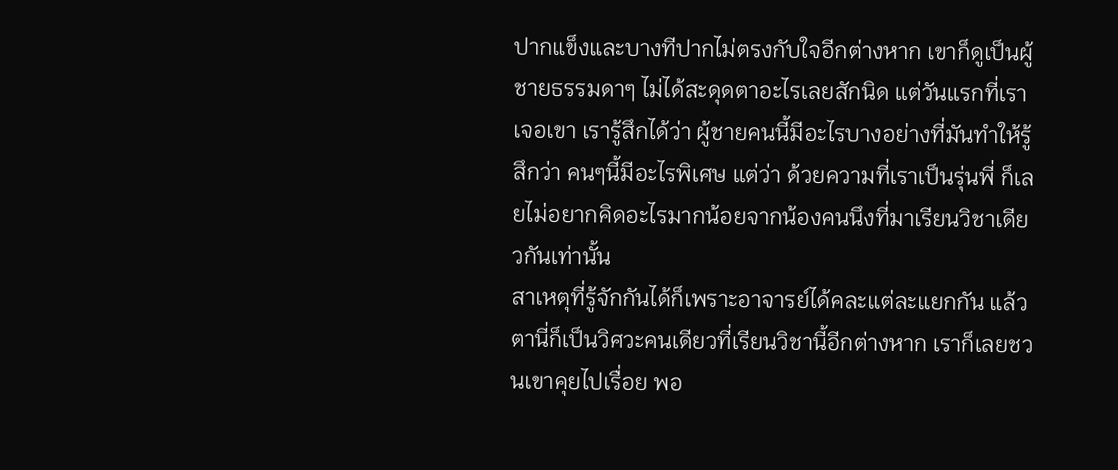ปากแข็งและบางทีปากไม่ตรงกับใจอีกต่างหาก เขาก็ดูเป็นผู้ชายธรรมดาๆ ไม่ได้สะดุดตาอะไรเลยสักนิด แต่วันแรกที่เราเจอเขา เรารู้สึกได้ว่า ผู้ชายคนนี้มีอะไรบางอย่างที่มันทำให้รู้สึกว่า คนๆนี้มีอะไรพิเศษ แต่ว่า ด้วยความที่เราเป็นรุ่นพี่ ก็เลยไม่อยากคิดอะไรมากน้อยจากน้องคนนึงที่มาเรียนวิชาเดียวกันเท่านั้น
สาเหตุที่รู้จักกันได้ก็เพราะอาจารย์ได้คละแต่ละแยกกัน แล้วตานี่ก็เป็นวิศวะคนเดียวที่เรียนวิชานี้อีกต่างหาก เราก็เลยชวนเขาคุยไปเรื่อย พอ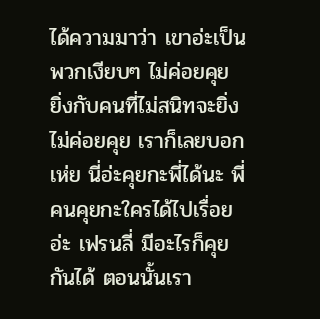ได้ความมาว่า เขาอ่ะเป็นพวกเงียบๆ ไม่ค่อยคุย ยิ่งกับคนที่ไม่สนิทจะยิ่งไม่ค่อยคุย เราก็เลยบอก เห่ย นี่อ่ะคุยกะพี่ได้นะ พี่คนคุยกะใครได้ไปเรื่อยอ่ะ เฟรนลี่ มีอะไรก็คุยกันได้ ตอนนั้นเรา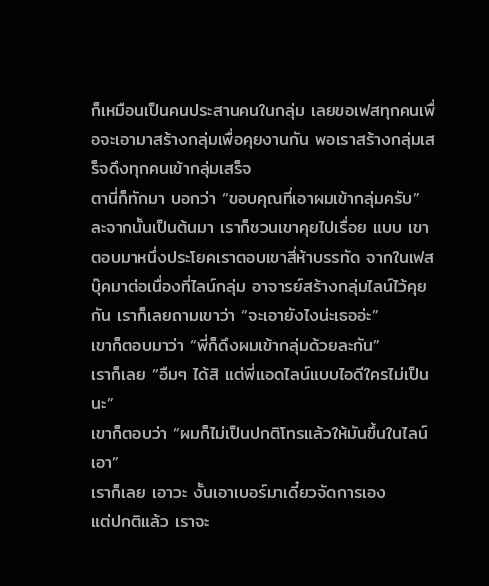ก็เหมือนเป็นคนประสานคนในกลุ่ม เลยขอเฟสทุกคนเพื่อจะเอามาสร้างกลุ่มเพื่อคุยงานกัน พอเราสร้างกลุ่มเสร็จดึงทุกคนเข้ากลุ่มเสร็จ
ตานี่ก็ทักมา บอกว่า “ขอบคุณที่เอาผมเข้ากลุ่มครับ” ละจากนั้นเป็นต้นมา เราก็ชวนเขาคุยไปเรื่อย แบบ เขาตอบมาหนึ่งประโยคเราตอบเขาสี่ห้าบรรทัด จากในเฟสบุ๊คมาต่อเนื่องที่ไลน์กลุ่ม อาจารย์สร้างกลุ่มไลน์ไว้คุยกัน เราก็เลยถามเขาว่า “จะเอายังไงน่ะเธออ่ะ”
เขาก็ตอบมาว่า “พี่ก็ดึงผมเข้ากลุ่มด้วยละกัน”
เราก็เลย “อืมๆ ได้สิ แต่พี่แอดไลน์แบบไอดีใครไม่เป็นนะ”
เขาก็ตอบว่า “ผมก็ไม่เป็นปกติโทรแล้วให้มันขึ้นในไลน์เอา”
เราก็เลย เอาวะ งั้นเอาเบอร์มาเดี๋ยวจัดการเอง
แต่ปกติแล้ว เราจะ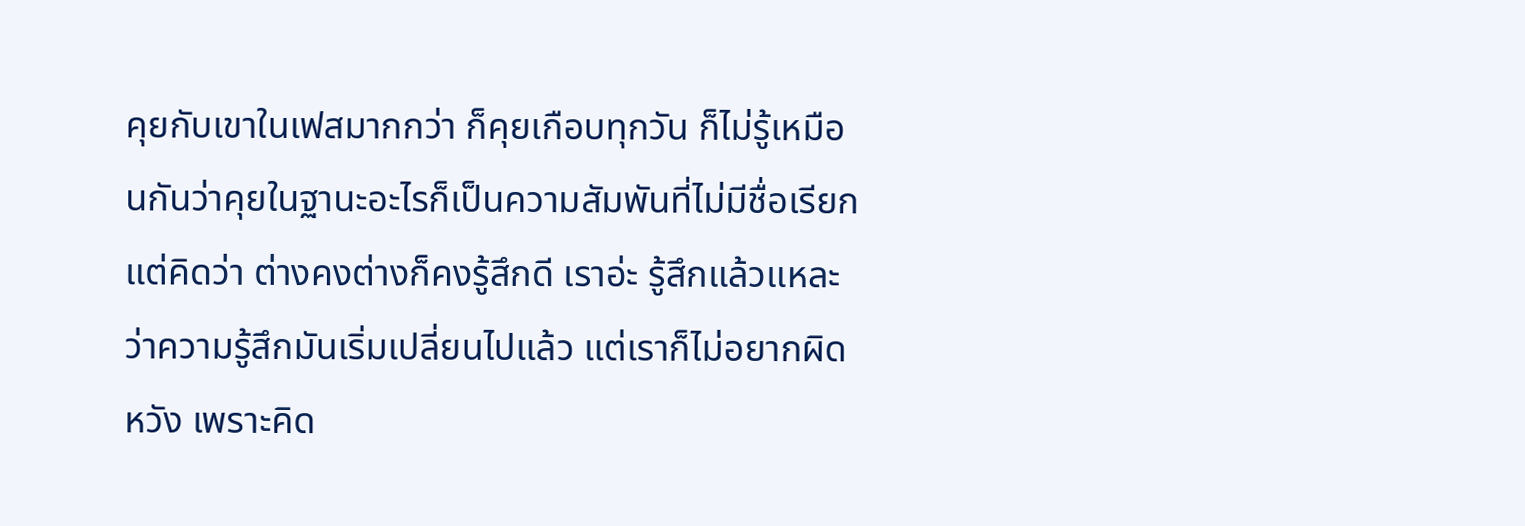คุยกับเขาในเฟสมากกว่า ก็คุยเกือบทุกวัน ก็ไม่รู้เหมือนกันว่าคุยในฐานะอะไรก็เป็นความสัมพันที่ไม่มีชื่อเรียกแต่คิดว่า ต่างคงต่างก็คงรู้สึกดี เราอ่ะ รู้สึกแล้วแหละว่าความรู้สึกมันเริ่มเปลี่ยนไปแล้ว แต่เราก็ไม่อยากผิดหวัง เพราะคิด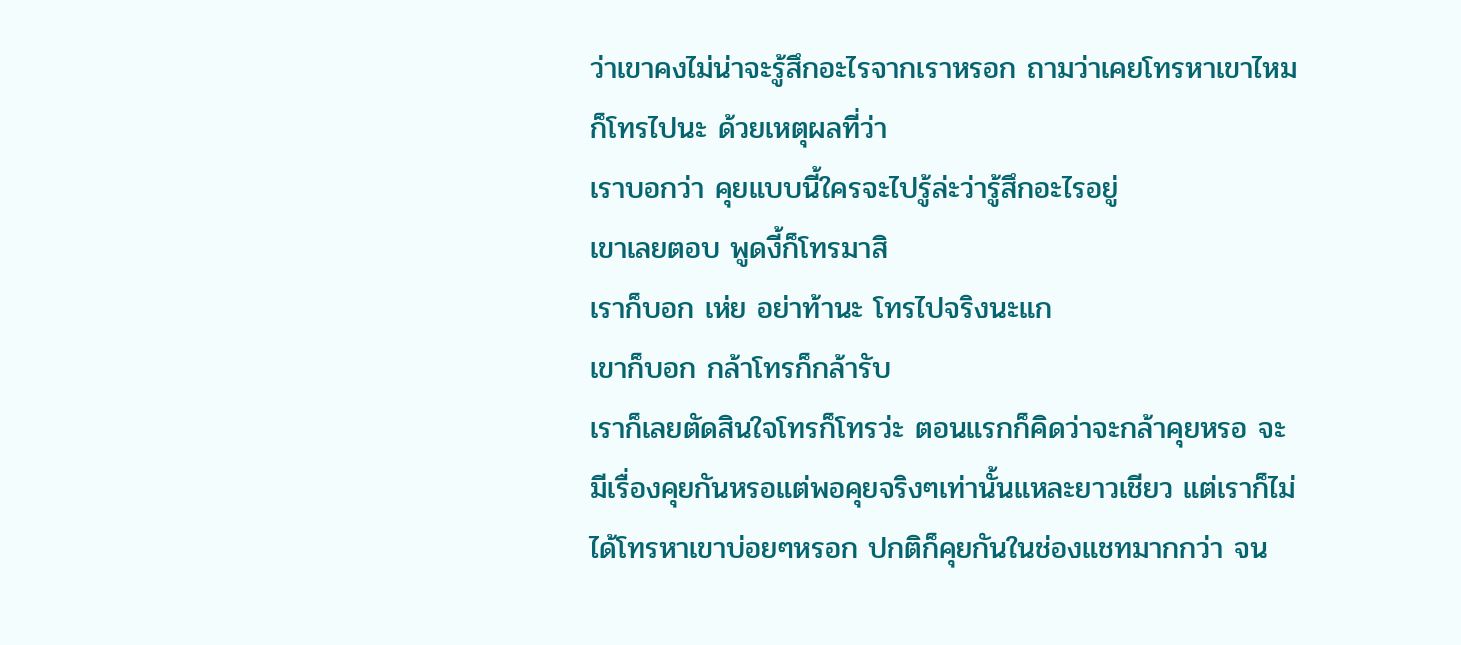ว่าเขาคงไม่น่าจะรู้สึกอะไรจากเราหรอก ถามว่าเคยโทรหาเขาไหมก็โทรไปนะ ด้วยเหตุผลที่ว่า
เราบอกว่า คุยแบบนี้ใครจะไปรู้ล่ะว่ารู้สึกอะไรอยู่
เขาเลยตอบ พูดงี้ก็โทรมาสิ
เราก็บอก เห่ย อย่าท้านะ โทรไปจริงนะแก
เขาก็บอก กล้าโทรก็กล้ารับ
เราก็เลยตัดสินใจโทรก็โทรว่ะ ตอนแรกก็คิดว่าจะกล้าคุยหรอ จะมีเรื่องคุยกันหรอแต่พอคุยจริงๆเท่านั้นแหละยาวเชียว แต่เราก็ไม่ได้โทรหาเขาบ่อยๆหรอก ปกติก็คุยกันในช่องแชทมากกว่า จน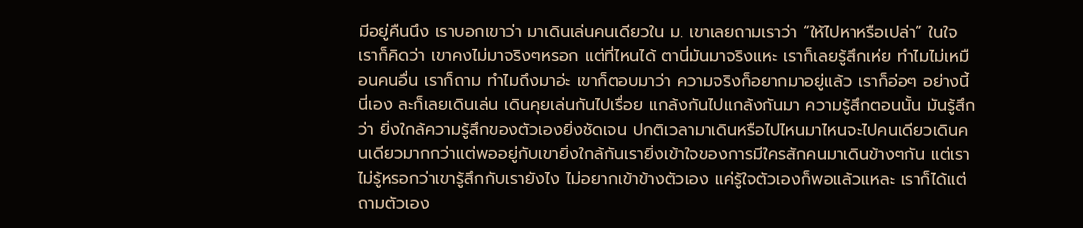มีอยู่คืนนึง เราบอกเขาว่า มาเดินเล่นคนเดียวใน ม. เขาเลยถามเราว่า “ให้ไปหาหรือเปล่า” ในใจเราก็คิดว่า เขาคงไม่มาจริงๆหรอก แต่ที่ไหนได้ ตานี่มันมาจริงแหะ เราก็เลยรู้สึกเห่ย ทำไมไม่เหมือนคนอื่น เราก็ถาม ทำไมถึงมาอ่ะ เขาก็ตอบมาว่า ความจริงก็อยากมาอยู่แล้ว เราก็อ่อๆ อย่างนี้นี่เอง ละก็เลยเดินเล่น เดินคุยเล่นกันไปเรื่อย แกล้งกันไปแกล้งกันมา ความรู้สึกตอนนั้น มันรู้สึกว่า ยิ่งใกล้ความรู้สึกของตัวเองยิ่งชัดเจน ปกติเวลามาเดินหรือไปไหนมาไหนจะไปคนเดียวเดินคนเดียวมากกว่าแต่พออยู่กับเขายิ่งใกล้กันเรายิ่งเข้าใจของการมีใครสักคนมาเดินข้างๆกัน แต่เราไม่รู้หรอกว่าเขารู้สึกกับเรายังไง ไม่อยากเข้าข้างตัวเอง แค่รู้ใจตัวเองก็พอแล้วแหละ เราก็ได้แต่ถามตัวเอง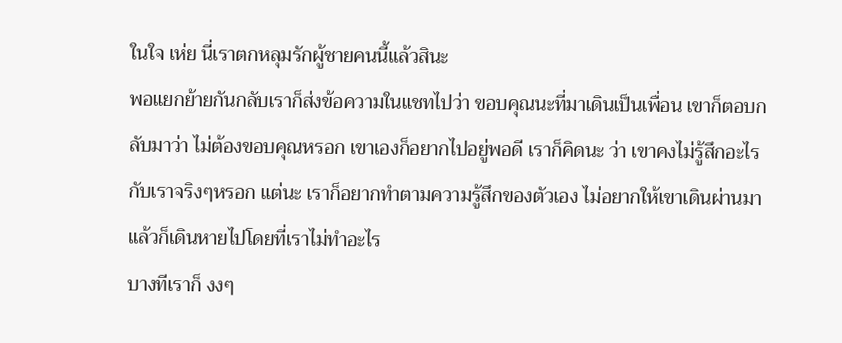ในใจ เห่ย นี่เราตกหลุมรักผู้ชายคนนี้แล้วสินะ
พอแยกย้ายกันกลับเราก็ส่งข้อความในแชทไปว่า ขอบคุณนะที่มาเดินเป็นเพื่อน เขาก็ตอบกลับมาว่า ไม่ต้องขอบคุณหรอก เขาเองก็อยากไปอยู่พอดี เราก็คิดนะ ว่า เขาคงไม่รู้สึกอะไรกับเราจริงๆหรอก แต่นะ เราก็อยากทำตามความรู้สึกของตัวเอง ไม่อยากให้เขาเดินผ่านมาแล้วก็เดินหายไปโดยที่เราไม่ทำอะไร
บางทีเราก็ งงๆ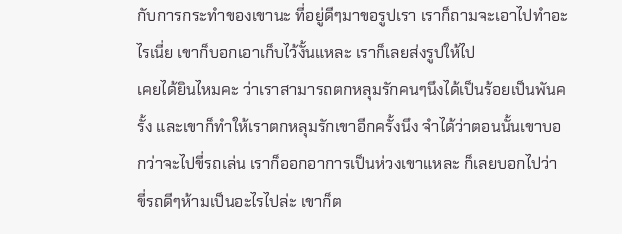กับการกระทำของเขานะ ที่อยู่ดีๆมาขอรูปเรา เราก็ถามจะเอาไปทำอะไรเนี่ย เขาก็บอกเอาเก็บไว้งั้นแหละ เราก็เลยส่งรูปให้ไป
เคยได้ยินไหมคะ ว่าเราสามารถตกหลุมรักคนๆนึงได้เป็นร้อยเป็นพันครั้ง และเขาก็ทำให้เราตกหลุมรักเขาอีกครั้งนึง จำได้ว่าตอนนั้นเขาบอกว่าจะไปขี่รถเล่น เราก็ออกอาการเป็นห่วงเขาแหละ ก็เลยบอกไปว่า ขี่รถดีๆห้ามเป็นอะไรไปล่ะ เขาก็ต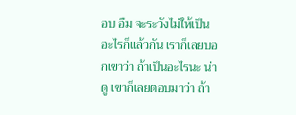อบ อืม จะระวังไม่ให้เป็นอะไรก็แล้วกัน เราก็เลยบอกเขาว่า ถ้าเป็นอะไรนะ น่าดู เขาก็เลยตอบมาว่า ถ้า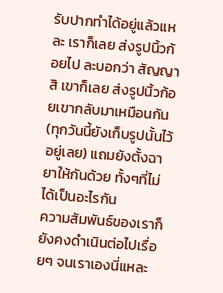รับปากทำได้อยู่แล้วแหละ เราก็เลย ส่งรูปนิ้วก้อยไป ละบอกว่า สัญญาสิ เขาก็เลย ส่งรูปนิ้วก้อยเขากลับมาเหมือนกัน (ทุกวันนี้ยังเก็บรูปนั้นไว้อยู่เลย) แถมยังตั้งฉายาให้กันด้วย ทั้งๆที่ไม่ได้เป็นอะไรกัน
ความสัมพันธ์ของเราก็ยังคงดำเนินต่อไปเรื่อยๆ จนเราเองนี่แหละ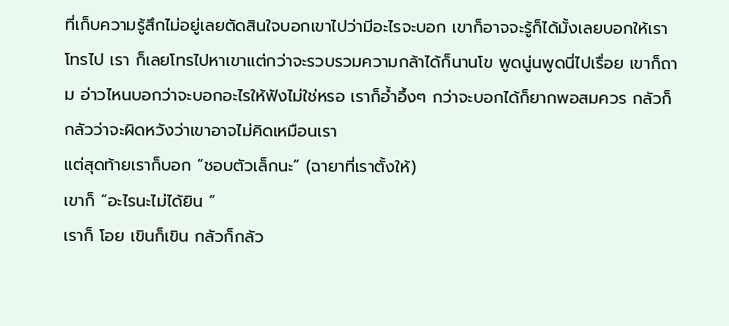ที่เก็บความรู้สึกไม่อยู่เลยตัดสินใจบอกเขาไปว่ามีอะไรจะบอก เขาก็อาจจะรู้ก็ได้มั้งเลยบอกให้เราโทรไป เรา ก็เลยโทรไปหาเขาแต่กว่าจะรวบรวมความกล้าได้ก็นานโข พูดนู่นพูดนี่ไปเรื่อย เขาก็ถาม อ่าวไหนบอกว่าจะบอกอะไรให้ฟังไม่ใช่หรอ เราก็อ้ำอึ้งๆ กว่าจะบอกได้ก็ยากพอสมควร กลัวก็กลัวว่าจะผิดหวังว่าเขาอาจไม่คิดเหมือนเรา
แต่สุดท้ายเราก็บอก “ชอบตัวเล็กนะ” (ฉายาที่เราตั้งให้)
เขาก็ “อะไรนะไม่ได้ยิน “
เราก็ โอย เขินก็เขิน กลัวก็กลัว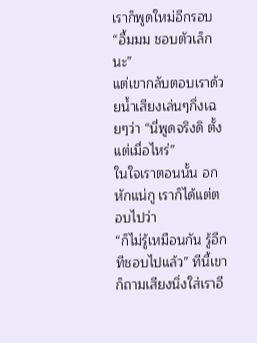เราก็พูดใหม่อีกรอบ
“อื้มมม ชอบตัวเล็กนะ”
แต่เขากลับตอบเราด้วยน้ำเสียงเล่นๆกึ่งเฉยๆว่า “นี่พูดจริงดิ ตั้งแต่เมื่อไหร่”
ในใจเราตอนนั้น อกหักแน่กู เราก็ได้แต่ตอบไปว่า
“ก็ไม่รู้เหมือนกัน รู้อีกทีชอบไปแล้ว” ทีนี้เขาก็ถามเสียงนิ่งใส่เราอี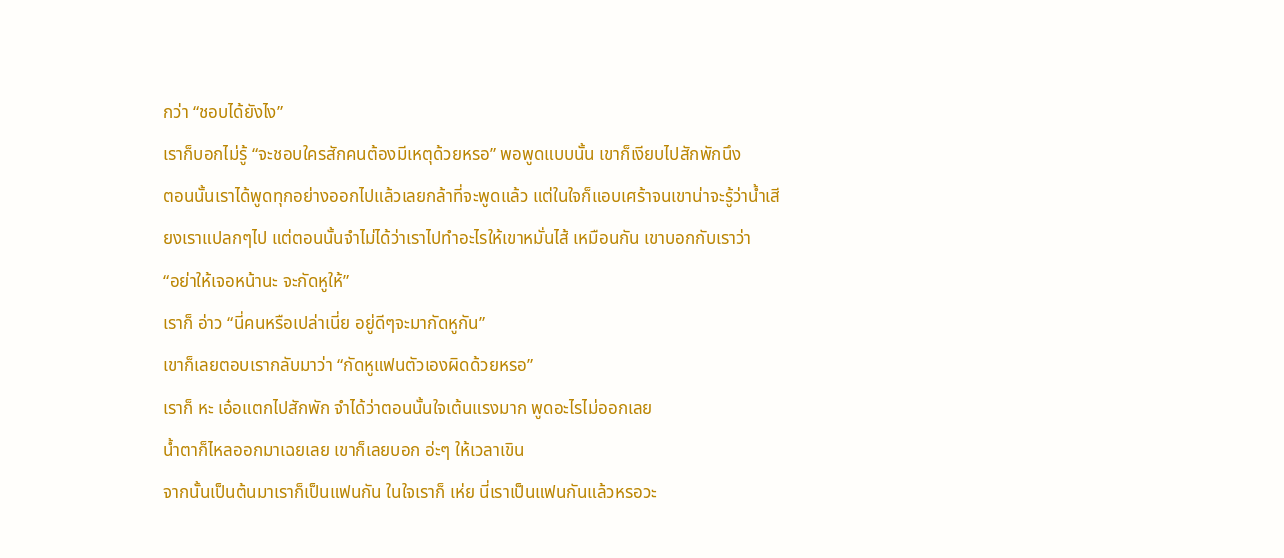กว่า “ชอบได้ยังไง”
เราก็บอกไม่รู้ “จะชอบใครสักคนต้องมีเหตุด้วยหรอ” พอพูดแบบนั้น เขาก็เงียบไปสักพักนึง
ตอนนั้นเราได้พูดทุกอย่างออกไปแล้วเลยกล้าที่จะพูดแล้ว แต่ในใจก็แอบเศร้าจนเขาน่าจะรู้ว่าน้ำเสียงเราแปลกๆไป แต่ตอนนั้นจำไม่ได้ว่าเราไปทำอะไรให้เขาหมั่นไส้ เหมือนกัน เขาบอกกับเราว่า
“อย่าให้เจอหน้านะ จะกัดหูให้”
เราก็ อ่าว “นี่คนหรือเปล่าเนี่ย อยู่ดีๆจะมากัดหูกัน”
เขาก็เลยตอบเรากลับมาว่า “กัดหูแฟนตัวเองผิดด้วยหรอ”
เราก็ หะ เอ๋อแตกไปสักพัก จำได้ว่าตอนนั้นใจเต้นแรงมาก พูดอะไรไม่ออกเลย
น้ำตาก็ไหลออกมาเฉยเลย เขาก็เลยบอก อ่ะๆ ให้เวลาเขิน
จากนั้นเป็นต้นมาเราก็เป็นแฟนกัน ในใจเราก็ เห่ย นี่เราเป็นแฟนกันแล้วหรอวะ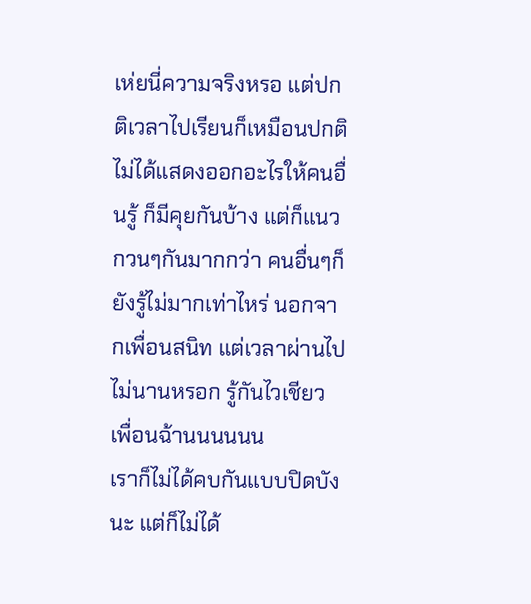เห่ยนี่ความจริงหรอ แต่ปกติเวลาไปเรียนก็เหมือนปกติไม่ได้แสดงออกอะไรให้คนอื่นรู้ ก็มีคุยกันบ้าง แต่ก็แนวกวนๆกันมากกว่า คนอื่นๆก็ยังรู้ไม่มากเท่าไหร่ นอกจากเพื่อนสนิท แต่เวลาผ่านไปไม่นานหรอก รู้กันไวเชียว เพื่อนฉ้านนนนนน
เราก็ไม่ได้คบกันแบบปิดบังนะ แต่ก็ไม่ได้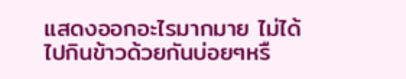แสดงออกอะไรมากมาย ไม่ได้ไปกินข้าวด้วยกันบ่อยๆหรื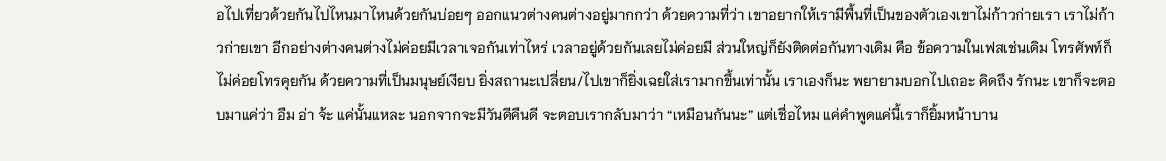อไปเที่ยวด้วยกันไปไหนมาไหนด้วยกันบ่อยๆ ออกแนวต่างคนต่างอยู่มากกว่า ด้วยความที่ว่า เขาอยากให้เรามีพื้นที่เป็นของตัวเองเขาไม่ก้าวก่ายเรา เราไม่ก้าวก่ายเขา อีกอย่างต่างคนต่างไม่ค่อยมีเวลาเจอกันเท่าไหร่ เวลาอยู่ด้วยกันเลยไม่ค่อยมี ส่วนใหญ่ก็ยังติดต่อกันทางเดิม คือ ข้อความในเฟสเช่นเดิม โทรศัพท์ก็ไม่ค่อยโทรคุยกัน ด้วยความที่เป็นมนุษย์เงียบ ยิ่งสถานะเปลี่ยน/ไปเขาก็ยิ่งเฉยใส่เรามากขึ้นเท่านั้น เราเองก็นะ พยายามบอกไปเถอะ คิดถึง รักนะ เขาก็จะตอบมาแค่ว่า อืม อ่า จ้ะ แค่นั้นแหละ นอกจากจะมีวันดีคืนดี จะตอบเรากลับมาว่า “เหมือนกันนะ” แต่เชื่อไหม แค่คำพูดแค่นี้เราก็ยิ้มหน้าบาน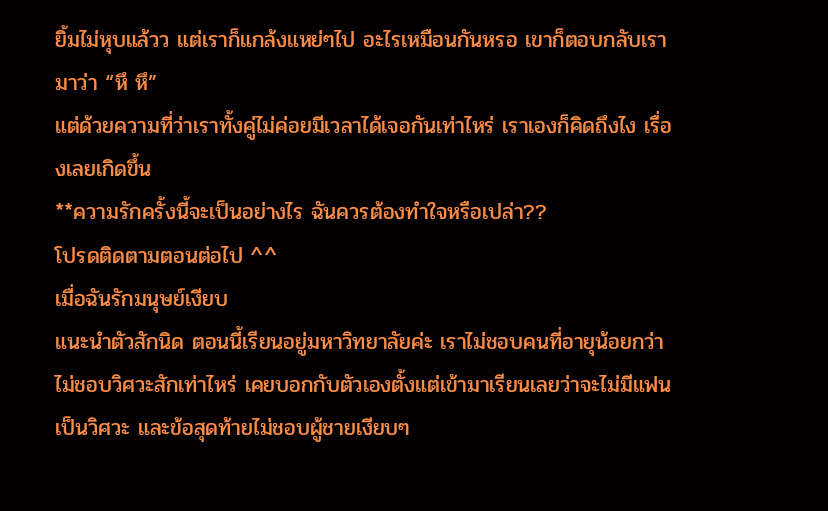ยิ้มไม่หุบแล้วว แต่เราก็แกล้งแหย่ๆไป อะไรเหมือนกันหรอ เขาก็ตอบกลับเรามาว่า “หึ หึ”
แต่ด้วยความที่ว่าเราทั้งคู่ไม่ค่อยมีเวลาได้เจอกันเท่าไหร่ เราเองก็คิดถึงไง เรื่องเลยเกิดขึ้น
**ความรักครั้งนี้จะเป็นอย่างไร ฉันควรต้องทำใจหรือเปล่า??
โปรดติดตามตอนต่อไป ^^
เมื่อฉันรักมนุษย์เงียบ
แนะนำตัวสักนิด ตอนนี้เรียนอยู่มหาวิทยาลัยค่ะ เราไม่ชอบคนที่อายุน้อยกว่า ไม่ชอบวิศวะสักเท่าไหร่ เคยบอกกับตัวเองตั้งแต่เข้ามาเรียนเลยว่าจะไม่มีแฟนเป็นวิศวะ และข้อสุดท้ายไม่ชอบผู้ชายเงียบๆ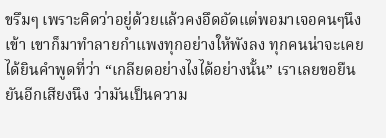ขรึมๆ เพราะคิดว่าอยู่ด้วยแล้วคงอึดอัดแต่พอมาเจอคนๆนึงเข้า เขาก็มาทำลายกำแพงทุกอย่างให้พังลง ทุกคนน่าจะเคยได้ยินคำพูดที่ว่า “เกลียดอย่างไงได้อย่างนั้น” เราเลยขอยืนยันอีกเสียงนึง ว่ามันเป็นความ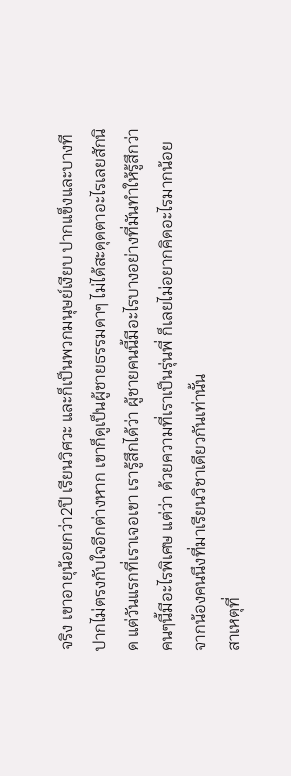จริง เขาอายุน้อยกว่า2ปี เรียนวิศวะ และก็เป็นพวกมนุษย์เงียบ ปากแข็งและบางทีปากไม่ตรงกับใจอีกต่างหาก เขาก็ดูเป็นผู้ชายธรรมดาๆ ไม่ได้สะดุดตาอะไรเลยสักนิด แต่วันแรกที่เราเจอเขา เรารู้สึกได้ว่า ผู้ชายคนนี้มีอะไรบางอย่างที่มันทำให้รู้สึกว่า คนๆนี้มีอะไรพิเศษ แต่ว่า ด้วยความที่เราเป็นรุ่นพี่ ก็เลยไม่อยากคิดอะไรมากน้อยจากน้องคนนึงที่มาเรียนวิชาเดียวกันเท่านั้น
สาเหตุที่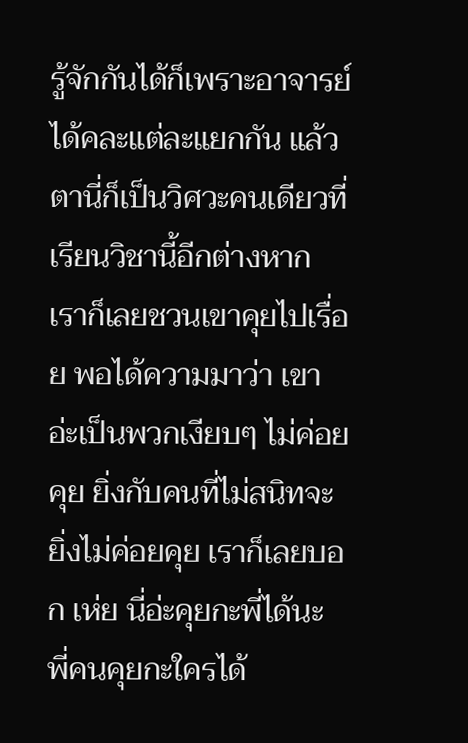รู้จักกันได้ก็เพราะอาจารย์ได้คละแต่ละแยกกัน แล้วตานี่ก็เป็นวิศวะคนเดียวที่เรียนวิชานี้อีกต่างหาก เราก็เลยชวนเขาคุยไปเรื่อย พอได้ความมาว่า เขาอ่ะเป็นพวกเงียบๆ ไม่ค่อยคุย ยิ่งกับคนที่ไม่สนิทจะยิ่งไม่ค่อยคุย เราก็เลยบอก เห่ย นี่อ่ะคุยกะพี่ได้นะ พี่คนคุยกะใครได้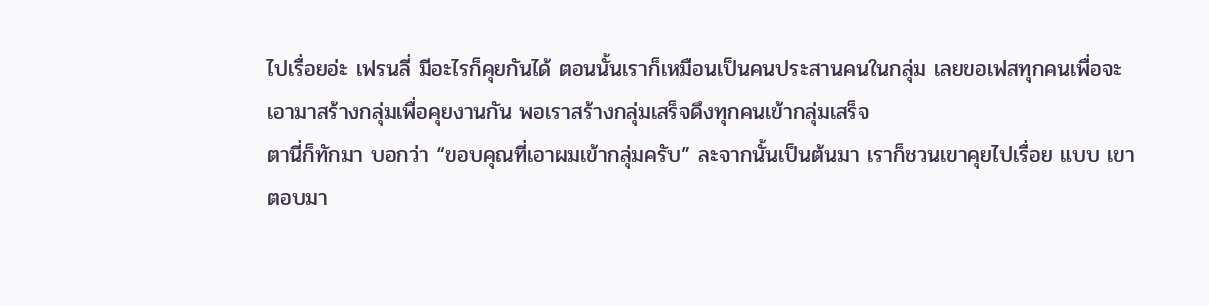ไปเรื่อยอ่ะ เฟรนลี่ มีอะไรก็คุยกันได้ ตอนนั้นเราก็เหมือนเป็นคนประสานคนในกลุ่ม เลยขอเฟสทุกคนเพื่อจะเอามาสร้างกลุ่มเพื่อคุยงานกัน พอเราสร้างกลุ่มเสร็จดึงทุกคนเข้ากลุ่มเสร็จ
ตานี่ก็ทักมา บอกว่า “ขอบคุณที่เอาผมเข้ากลุ่มครับ” ละจากนั้นเป็นต้นมา เราก็ชวนเขาคุยไปเรื่อย แบบ เขาตอบมา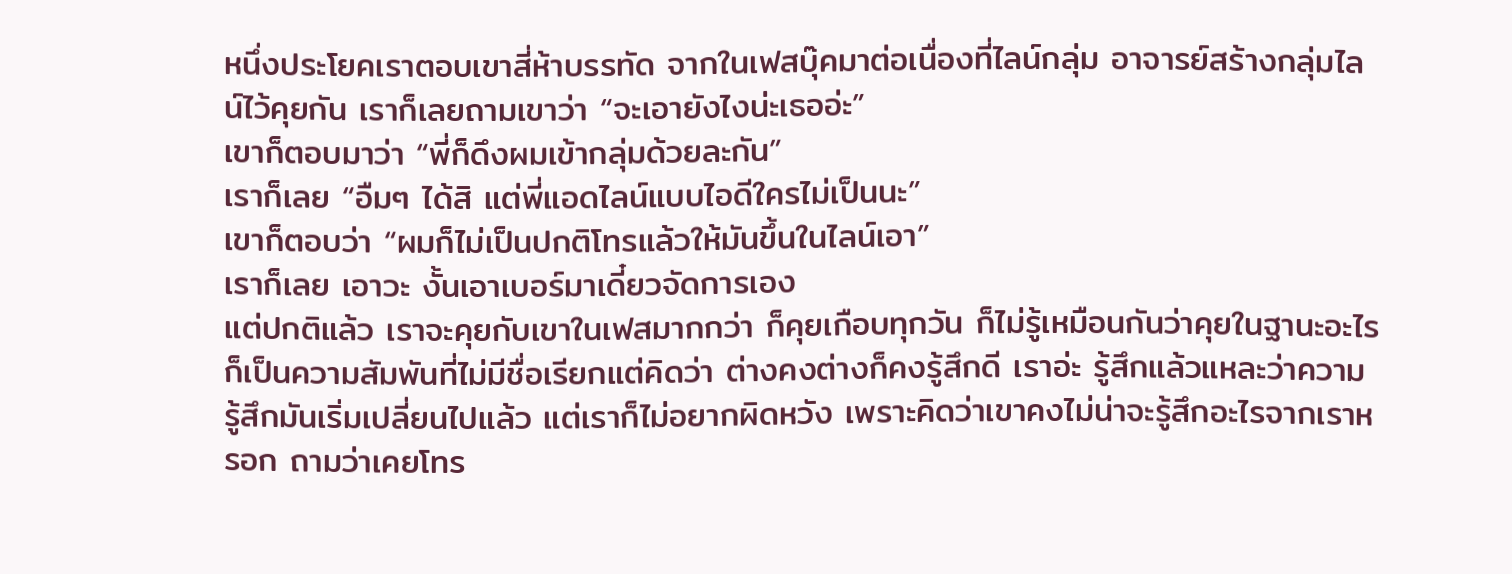หนึ่งประโยคเราตอบเขาสี่ห้าบรรทัด จากในเฟสบุ๊คมาต่อเนื่องที่ไลน์กลุ่ม อาจารย์สร้างกลุ่มไลน์ไว้คุยกัน เราก็เลยถามเขาว่า “จะเอายังไงน่ะเธออ่ะ”
เขาก็ตอบมาว่า “พี่ก็ดึงผมเข้ากลุ่มด้วยละกัน”
เราก็เลย “อืมๆ ได้สิ แต่พี่แอดไลน์แบบไอดีใครไม่เป็นนะ”
เขาก็ตอบว่า “ผมก็ไม่เป็นปกติโทรแล้วให้มันขึ้นในไลน์เอา”
เราก็เลย เอาวะ งั้นเอาเบอร์มาเดี๋ยวจัดการเอง
แต่ปกติแล้ว เราจะคุยกับเขาในเฟสมากกว่า ก็คุยเกือบทุกวัน ก็ไม่รู้เหมือนกันว่าคุยในฐานะอะไรก็เป็นความสัมพันที่ไม่มีชื่อเรียกแต่คิดว่า ต่างคงต่างก็คงรู้สึกดี เราอ่ะ รู้สึกแล้วแหละว่าความรู้สึกมันเริ่มเปลี่ยนไปแล้ว แต่เราก็ไม่อยากผิดหวัง เพราะคิดว่าเขาคงไม่น่าจะรู้สึกอะไรจากเราหรอก ถามว่าเคยโทร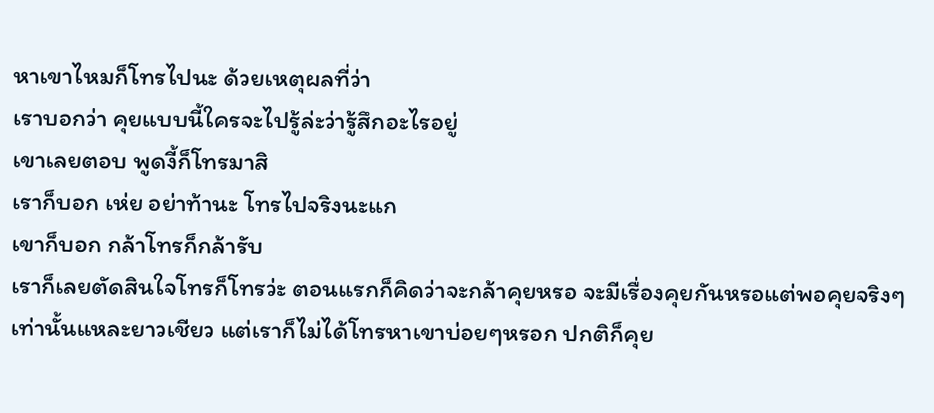หาเขาไหมก็โทรไปนะ ด้วยเหตุผลที่ว่า
เราบอกว่า คุยแบบนี้ใครจะไปรู้ล่ะว่ารู้สึกอะไรอยู่
เขาเลยตอบ พูดงี้ก็โทรมาสิ
เราก็บอก เห่ย อย่าท้านะ โทรไปจริงนะแก
เขาก็บอก กล้าโทรก็กล้ารับ
เราก็เลยตัดสินใจโทรก็โทรว่ะ ตอนแรกก็คิดว่าจะกล้าคุยหรอ จะมีเรื่องคุยกันหรอแต่พอคุยจริงๆเท่านั้นแหละยาวเชียว แต่เราก็ไม่ได้โทรหาเขาบ่อยๆหรอก ปกติก็คุย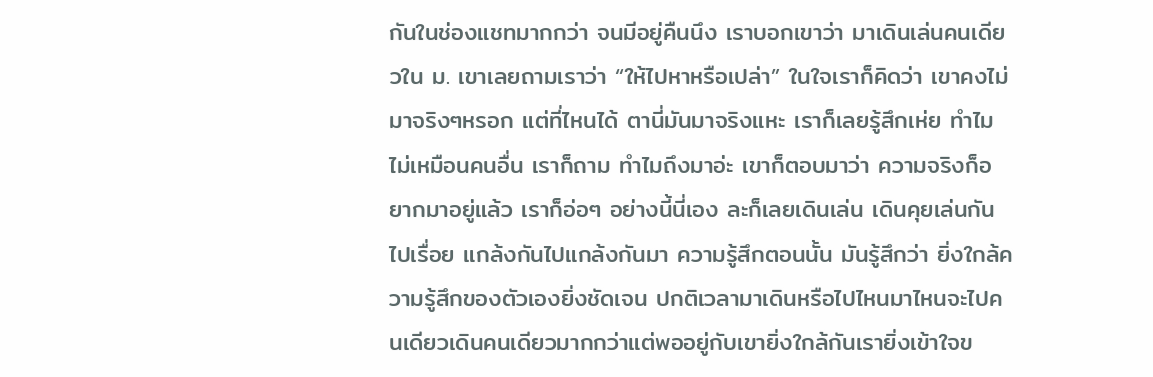กันในช่องแชทมากกว่า จนมีอยู่คืนนึง เราบอกเขาว่า มาเดินเล่นคนเดียวใน ม. เขาเลยถามเราว่า “ให้ไปหาหรือเปล่า” ในใจเราก็คิดว่า เขาคงไม่มาจริงๆหรอก แต่ที่ไหนได้ ตานี่มันมาจริงแหะ เราก็เลยรู้สึกเห่ย ทำไมไม่เหมือนคนอื่น เราก็ถาม ทำไมถึงมาอ่ะ เขาก็ตอบมาว่า ความจริงก็อยากมาอยู่แล้ว เราก็อ่อๆ อย่างนี้นี่เอง ละก็เลยเดินเล่น เดินคุยเล่นกันไปเรื่อย แกล้งกันไปแกล้งกันมา ความรู้สึกตอนนั้น มันรู้สึกว่า ยิ่งใกล้ความรู้สึกของตัวเองยิ่งชัดเจน ปกติเวลามาเดินหรือไปไหนมาไหนจะไปคนเดียวเดินคนเดียวมากกว่าแต่พออยู่กับเขายิ่งใกล้กันเรายิ่งเข้าใจข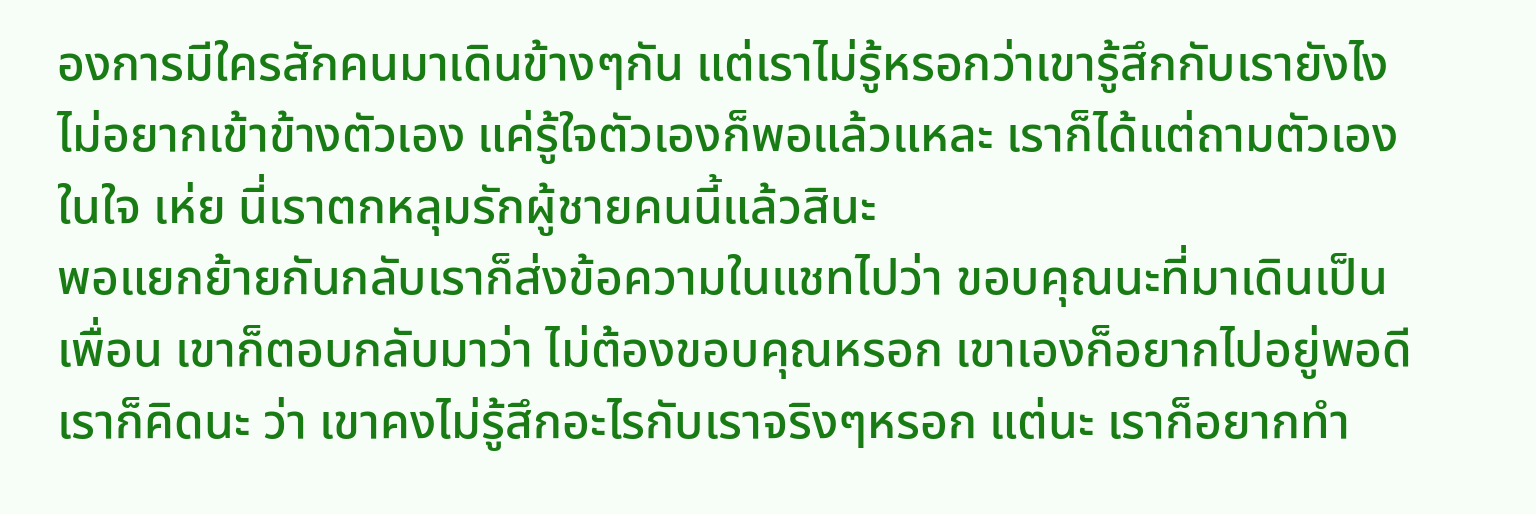องการมีใครสักคนมาเดินข้างๆกัน แต่เราไม่รู้หรอกว่าเขารู้สึกกับเรายังไง ไม่อยากเข้าข้างตัวเอง แค่รู้ใจตัวเองก็พอแล้วแหละ เราก็ได้แต่ถามตัวเองในใจ เห่ย นี่เราตกหลุมรักผู้ชายคนนี้แล้วสินะ
พอแยกย้ายกันกลับเราก็ส่งข้อความในแชทไปว่า ขอบคุณนะที่มาเดินเป็นเพื่อน เขาก็ตอบกลับมาว่า ไม่ต้องขอบคุณหรอก เขาเองก็อยากไปอยู่พอดี เราก็คิดนะ ว่า เขาคงไม่รู้สึกอะไรกับเราจริงๆหรอก แต่นะ เราก็อยากทำ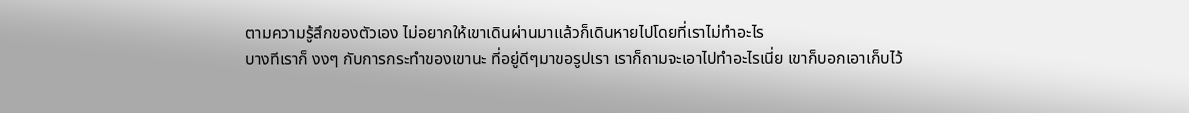ตามความรู้สึกของตัวเอง ไม่อยากให้เขาเดินผ่านมาแล้วก็เดินหายไปโดยที่เราไม่ทำอะไร
บางทีเราก็ งงๆ กับการกระทำของเขานะ ที่อยู่ดีๆมาขอรูปเรา เราก็ถามจะเอาไปทำอะไรเนี่ย เขาก็บอกเอาเก็บไว้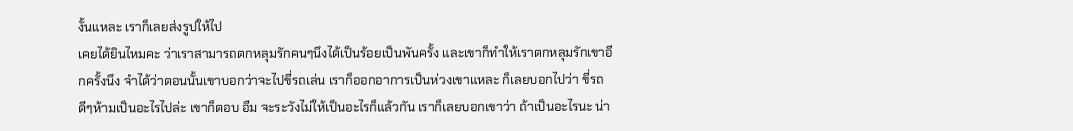งั้นแหละ เราก็เลยส่งรูปให้ไป
เคยได้ยินไหมคะ ว่าเราสามารถตกหลุมรักคนๆนึงได้เป็นร้อยเป็นพันครั้ง และเขาก็ทำให้เราตกหลุมรักเขาอีกครั้งนึง จำได้ว่าตอนนั้นเขาบอกว่าจะไปขี่รถเล่น เราก็ออกอาการเป็นห่วงเขาแหละ ก็เลยบอกไปว่า ขี่รถดีๆห้ามเป็นอะไรไปล่ะ เขาก็ตอบ อืม จะระวังไม่ให้เป็นอะไรก็แล้วกัน เราก็เลยบอกเขาว่า ถ้าเป็นอะไรนะ น่า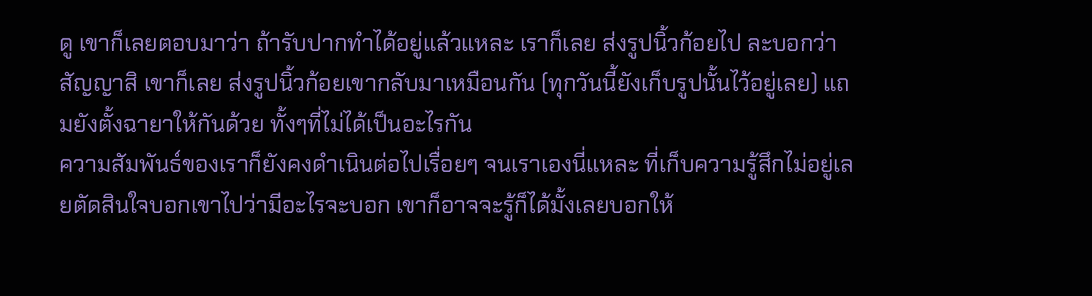ดู เขาก็เลยตอบมาว่า ถ้ารับปากทำได้อยู่แล้วแหละ เราก็เลย ส่งรูปนิ้วก้อยไป ละบอกว่า สัญญาสิ เขาก็เลย ส่งรูปนิ้วก้อยเขากลับมาเหมือนกัน (ทุกวันนี้ยังเก็บรูปนั้นไว้อยู่เลย) แถมยังตั้งฉายาให้กันด้วย ทั้งๆที่ไม่ได้เป็นอะไรกัน
ความสัมพันธ์ของเราก็ยังคงดำเนินต่อไปเรื่อยๆ จนเราเองนี่แหละ ที่เก็บความรู้สึกไม่อยู่เลยตัดสินใจบอกเขาไปว่ามีอะไรจะบอก เขาก็อาจจะรู้ก็ได้มั้งเลยบอกให้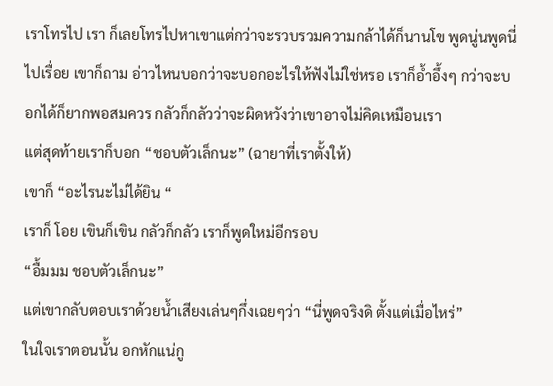เราโทรไป เรา ก็เลยโทรไปหาเขาแต่กว่าจะรวบรวมความกล้าได้ก็นานโข พูดนู่นพูดนี่ไปเรื่อย เขาก็ถาม อ่าวไหนบอกว่าจะบอกอะไรให้ฟังไม่ใช่หรอ เราก็อ้ำอึ้งๆ กว่าจะบอกได้ก็ยากพอสมควร กลัวก็กลัวว่าจะผิดหวังว่าเขาอาจไม่คิดเหมือนเรา
แต่สุดท้ายเราก็บอก “ชอบตัวเล็กนะ” (ฉายาที่เราตั้งให้)
เขาก็ “อะไรนะไม่ได้ยิน “
เราก็ โอย เขินก็เขิน กลัวก็กลัว เราก็พูดใหม่อีกรอบ
“อื้มมม ชอบตัวเล็กนะ”
แต่เขากลับตอบเราด้วยน้ำเสียงเล่นๆกึ่งเฉยๆว่า “นี่พูดจริงดิ ตั้งแต่เมื่อไหร่”
ในใจเราตอนนั้น อกหักแน่กู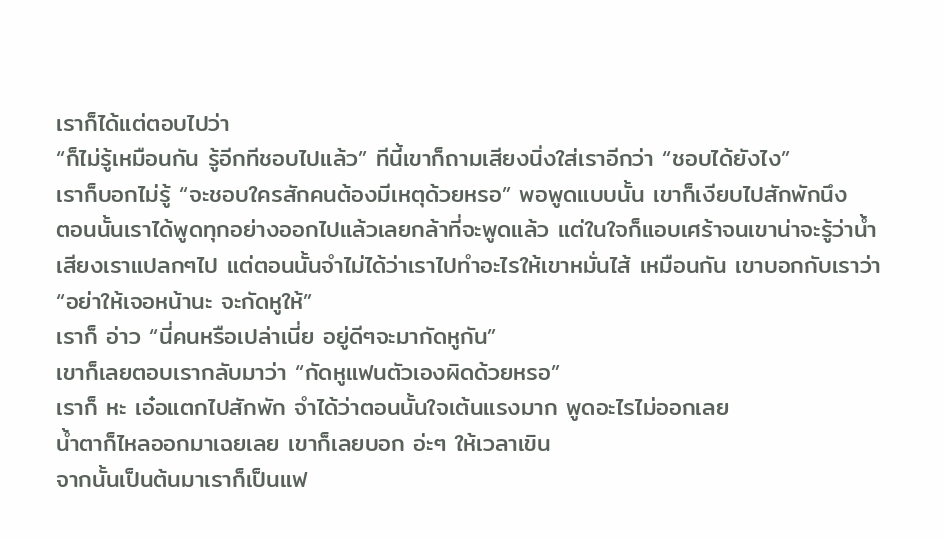เราก็ได้แต่ตอบไปว่า
“ก็ไม่รู้เหมือนกัน รู้อีกทีชอบไปแล้ว” ทีนี้เขาก็ถามเสียงนิ่งใส่เราอีกว่า “ชอบได้ยังไง”
เราก็บอกไม่รู้ “จะชอบใครสักคนต้องมีเหตุด้วยหรอ” พอพูดแบบนั้น เขาก็เงียบไปสักพักนึง
ตอนนั้นเราได้พูดทุกอย่างออกไปแล้วเลยกล้าที่จะพูดแล้ว แต่ในใจก็แอบเศร้าจนเขาน่าจะรู้ว่าน้ำเสียงเราแปลกๆไป แต่ตอนนั้นจำไม่ได้ว่าเราไปทำอะไรให้เขาหมั่นไส้ เหมือนกัน เขาบอกกับเราว่า
“อย่าให้เจอหน้านะ จะกัดหูให้”
เราก็ อ่าว “นี่คนหรือเปล่าเนี่ย อยู่ดีๆจะมากัดหูกัน”
เขาก็เลยตอบเรากลับมาว่า “กัดหูแฟนตัวเองผิดด้วยหรอ”
เราก็ หะ เอ๋อแตกไปสักพัก จำได้ว่าตอนนั้นใจเต้นแรงมาก พูดอะไรไม่ออกเลย
น้ำตาก็ไหลออกมาเฉยเลย เขาก็เลยบอก อ่ะๆ ให้เวลาเขิน
จากนั้นเป็นต้นมาเราก็เป็นแฟ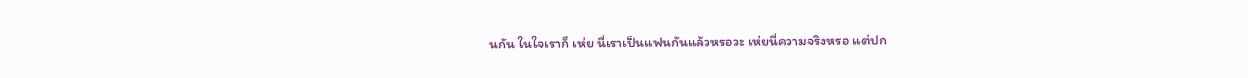นกัน ในใจเราก็ เห่ย นี่เราเป็นแฟนกันแล้วหรอวะ เห่ยนี่ความจริงหรอ แต่ปก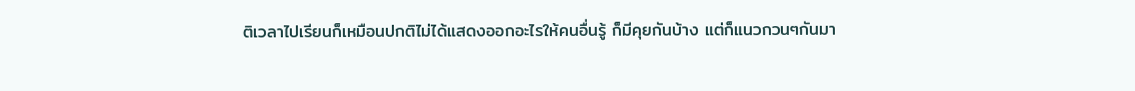ติเวลาไปเรียนก็เหมือนปกติไม่ได้แสดงออกอะไรให้คนอื่นรู้ ก็มีคุยกันบ้าง แต่ก็แนวกวนๆกันมา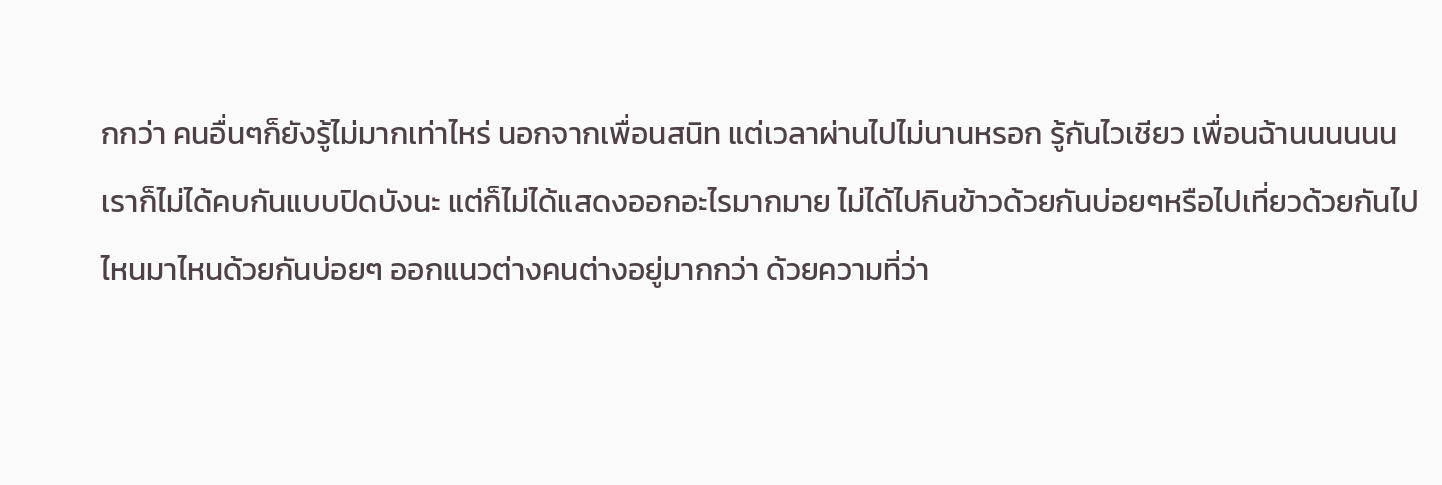กกว่า คนอื่นๆก็ยังรู้ไม่มากเท่าไหร่ นอกจากเพื่อนสนิท แต่เวลาผ่านไปไม่นานหรอก รู้กันไวเชียว เพื่อนฉ้านนนนนน
เราก็ไม่ได้คบกันแบบปิดบังนะ แต่ก็ไม่ได้แสดงออกอะไรมากมาย ไม่ได้ไปกินข้าวด้วยกันบ่อยๆหรือไปเที่ยวด้วยกันไปไหนมาไหนด้วยกันบ่อยๆ ออกแนวต่างคนต่างอยู่มากกว่า ด้วยความที่ว่า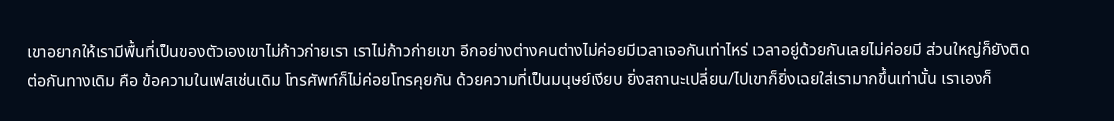เขาอยากให้เรามีพื้นที่เป็นของตัวเองเขาไม่ก้าวก่ายเรา เราไม่ก้าวก่ายเขา อีกอย่างต่างคนต่างไม่ค่อยมีเวลาเจอกันเท่าไหร่ เวลาอยู่ด้วยกันเลยไม่ค่อยมี ส่วนใหญ่ก็ยังติดต่อกันทางเดิม คือ ข้อความในเฟสเช่นเดิม โทรศัพท์ก็ไม่ค่อยโทรคุยกัน ด้วยความที่เป็นมนุษย์เงียบ ยิ่งสถานะเปลี่ยน/ไปเขาก็ยิ่งเฉยใส่เรามากขึ้นเท่านั้น เราเองก็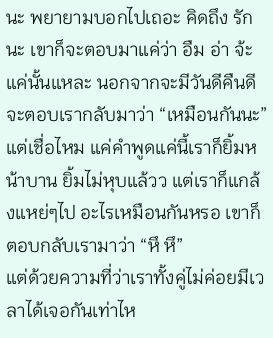นะ พยายามบอกไปเถอะ คิดถึง รักนะ เขาก็จะตอบมาแค่ว่า อืม อ่า จ้ะ แค่นั้นแหละ นอกจากจะมีวันดีคืนดี จะตอบเรากลับมาว่า “เหมือนกันนะ” แต่เชื่อไหม แค่คำพูดแค่นี้เราก็ยิ้มหน้าบาน ยิ้มไม่หุบแล้วว แต่เราก็แกล้งแหย่ๆไป อะไรเหมือนกันหรอ เขาก็ตอบกลับเรามาว่า “หึ หึ”
แต่ด้วยความที่ว่าเราทั้งคู่ไม่ค่อยมีเวลาได้เจอกันเท่าไห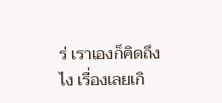ร่ เราเองก็คิดถึงไง เรื่องเลยเกิ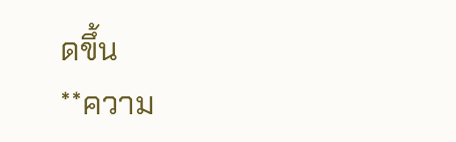ดขึ้น
**ความ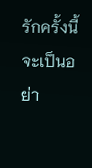รักครั้งนี้จะเป็นอย่า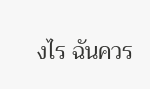งไร ฉันควร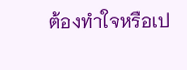ต้องทำใจหรือเป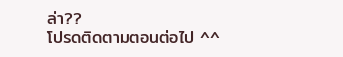ล่า??
โปรดติดตามตอนต่อไป ^^